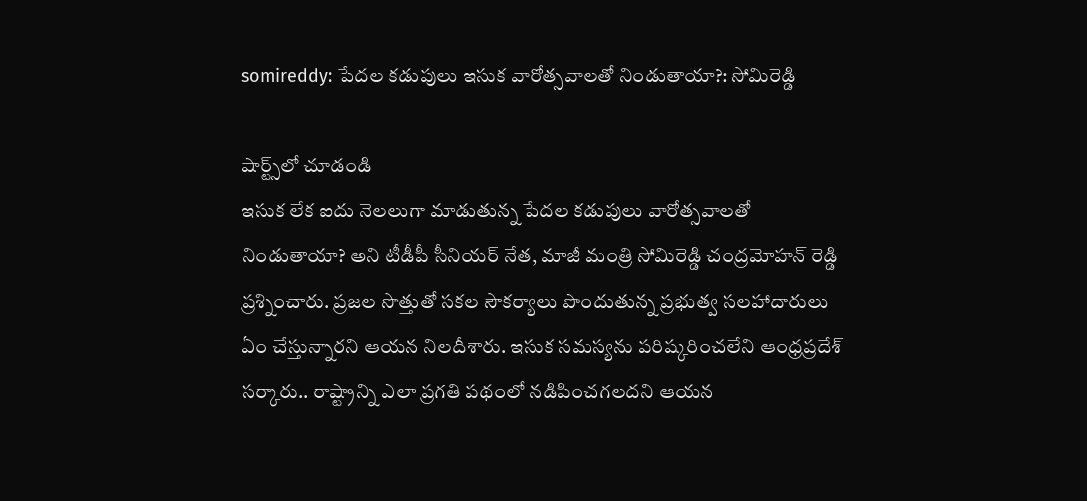somireddy: పేదల కడుపులు ఇసుక వారోత్సవాలతో నిండుతాయా?: సోమిరెడ్డి

షార్ట్స్‌లో చూడండి
ఇసుక లేక ఐదు నెలలుగా మాడుతున్న పేదల కడుపులు వారోత్సవాలతో నిండుతాయా? అని టీడీపీ సీనియర్ నేత, మాజీ మంత్రి సోమిరెడ్డి చంద్రమోహన్ రెడ్డి ప్రశ్నించారు. ప్రజల సొత్తుతో సకల సౌకర్యాలు పొందుతున్న ప్రభుత్వ సలహాదారులు ఏం చేస్తున్నారని ఆయన నిలదీశారు. ఇసుక సమస్యను పరిష్కరించలేని ఆంధ్రప్రదేశ్ సర్కారు.. రాష్ట్రాన్ని ఎలా ప్రగతి పథంలో నడిపించగలదని ఆయన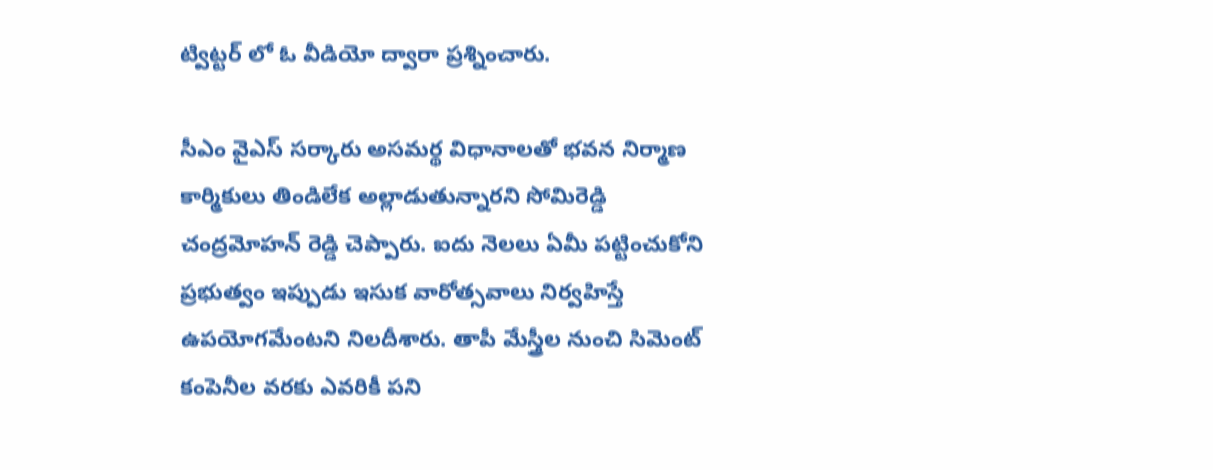ట్విట్టర్ లో ఓ వీడియో ద్వారా ప్రశ్నించారు.

సీఎం వైఎస్ సర్కారు అసమర్థ విధానాలతో భవన నిర్మాణ కార్మికులు తిండిలేక అల్లాడుతున్నారని సోమిరెడ్డి చంద్రమోహన్ రెడ్డి చెప్పారు. ఐదు నెలలు ఏమీ పట్టించుకోని ప్రభుత్వం ఇప్పుడు ఇసుక వారోత్సవాలు నిర్వహిస్తే ఉపయోగమేంటని నిలదీశారు. తాపీ మేస్త్రీల నుంచి సిమెంట్ కంపెనీల వరకు ఎవరికీ పని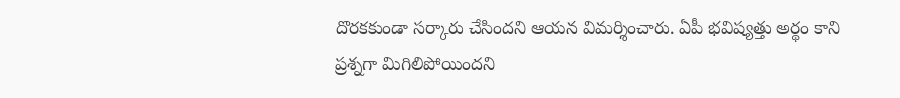దొరకకుండా సర్కారు చేసిందని ఆయన విమర్శించారు. ఏపీ భవిష్యత్తు అర్థం కాని ప్రశ్నగా మిగిలిపోయిందని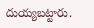దుయ్యబట్టారు.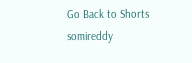Go Back to Shorts
somireddy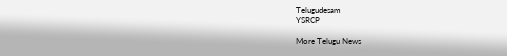Telugudesam
YSRCP

More Telugu News